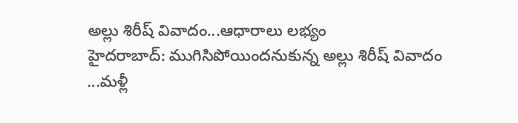అల్లు శిరీష్ వివాదం...ఆధారాలు లభ్యం
హైదరాబాద్: ముగిసిపోయిందనుకున్న అల్లు శిరీష్ వివాదం ...మళ్లీ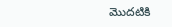మొదటికి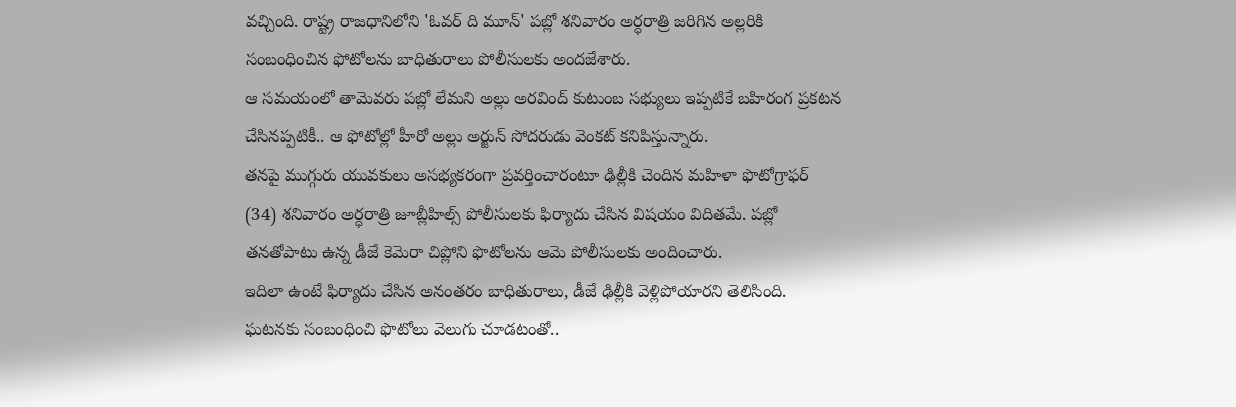వచ్చింది. రాష్ట్ర రాజధానిలోని 'ఓవర్ ది మూన్' పబ్లో శనివారం అర్ధరాత్రి జరిగిన అల్లరికి సంబంధించిన ఫోటోలను బాధితురాలు పోలీసులకు అందజేశారు.
ఆ సమయంలో తామెవరు పబ్లో లేమని అల్లు అరవింద్ కుటుంబ సభ్యులు ఇప్పటికే బహిరంగ ప్రకటన చేసినప్పటికీ.. ఆ ఫోటోల్లో హీరో అల్లు అర్జున్ సోదరుడు వెంకట్ కనిపిస్తున్నారు.
తనపై ముగ్గురు యువకులు అసభ్యకరంగా ప్రవర్తించారంటూ ఢిల్లీకి చెందిన మహిళా ఫొటోగ్రాఫర్ (34) శనివారం అర్ధరాత్రి జూబ్లీహిల్స్ పోలీసులకు ఫిర్యాదు చేసిన విషయం విదితమే. పబ్లో తనతోపాటు ఉన్న డీజే కెమెరా చిప్లోని ఫొటోలను ఆమె పోలీసులకు అందించారు.
ఇదిలా ఉంటే ఫిర్యాదు చేసిన అనంతరం బాధితురాలు, డీజే ఢిల్లీకి వెళ్లిపోయారని తెలిసింది. ఘటనకు సంబంధించి ఫొటోలు వెలుగు చూడటంతో..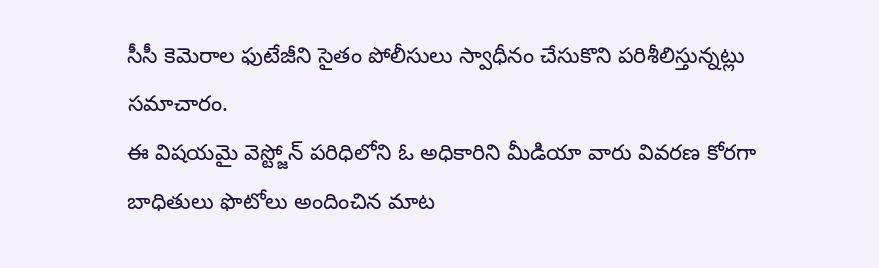సీసీ కెమెరాల ఫుటేజీని సైతం పోలీసులు స్వాధీనం చేసుకొని పరిశీలిస్తున్నట్లు సమాచారం.
ఈ విషయమై వెస్ట్జోన్ పరిధిలోని ఓ అధికారిని మీడియా వారు వివరణ కోరగా బాధితులు ఫొటోలు అందించిన మాట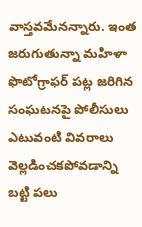వాస్తవమేనన్నారు. ఇంత జరుగుతున్నా మహిళా ఫొటోగ్రాఫర్ పట్ల జరిగిన సంఘటనపై పోలీసులు ఎటువంటి వివరాలు వెల్లడించకపోవడాన్ని బట్టి పలు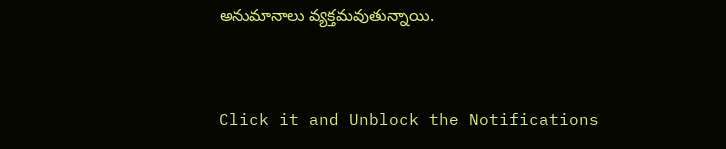అనుమానాలు వ్యక్తమవుతున్నాయి.


Click it and Unblock the Notifications